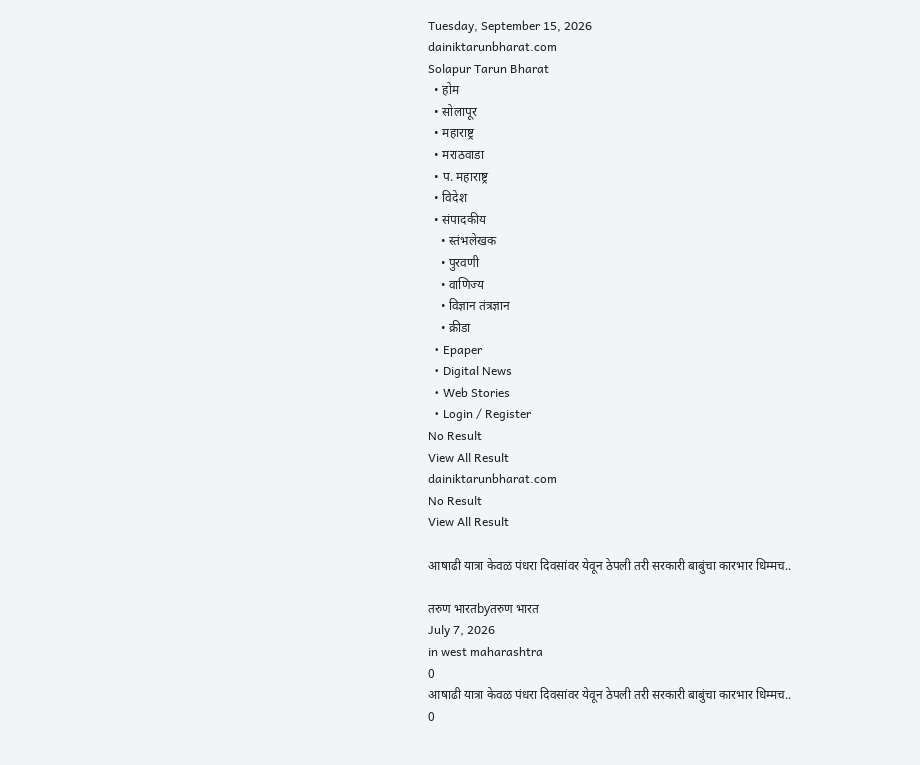Tuesday, September 15, 2026
dainiktarunbharat.com
Solapur Tarun Bharat
  • होम
  • सोलापूर
  • महाराष्ट्र
  • मराठवाडा
  • प. महाराष्ट्र
  • विदेश
  • संपादकीय
    • स्तंभलेखक
    • पुरवणी
    • वाणिज्य
    • विज्ञान तंत्रज्ञान
    • क्रीडा
  • Epaper
  • Digital News
  • Web Stories
  • Login / Register
No Result
View All Result
dainiktarunbharat.com
No Result
View All Result

आषाढी यात्रा केवळ पंधरा दिवसांवर येवून ठेपली तरी सरकारी बाबुंचा कारभार धिम्मच..

तरुण भारतbyतरुण भारत
July 7, 2026
in west maharashtra
0
आषाढी यात्रा केवळ पंधरा दिवसांवर येवून ठेपली तरी सरकारी बाबुंचा कारभार धिम्मच..
0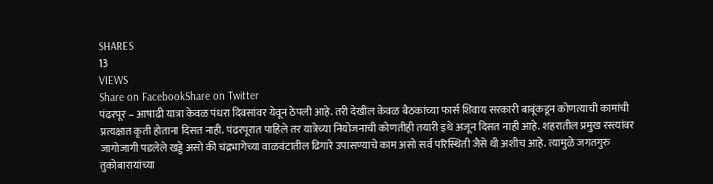SHARES
13
VIEWS
Share on FacebookShare on Twitter
पंढरपूर – आषाढी यात्रा केवळ पंधरा दिवसांवर येवून ठेपली आहे. तरी देखील केवळ बैठकांच्या फार्स शिवाय सरकारी बाबूंकडून कोणत्याची कामांची प्रत्यक्षात कृती होताना दिसत नाही. पंढरपूरात पाहिले तर यात्रेच्या नियोजनाची कोणतीही तयारी इथे अजून दिसत नाही आहे. शहरातील प्रमुख रस्त्यांवर जागोजागी पडलेले खड्डे असो की चंद्रभागेच्या वाळवंटातील ढिगारे उपासण्याचे काम असो सर्व परिस्थिती जैसे थी अशीच आहे. त्यामुळे जगतगुरु तुकोबारायांच्या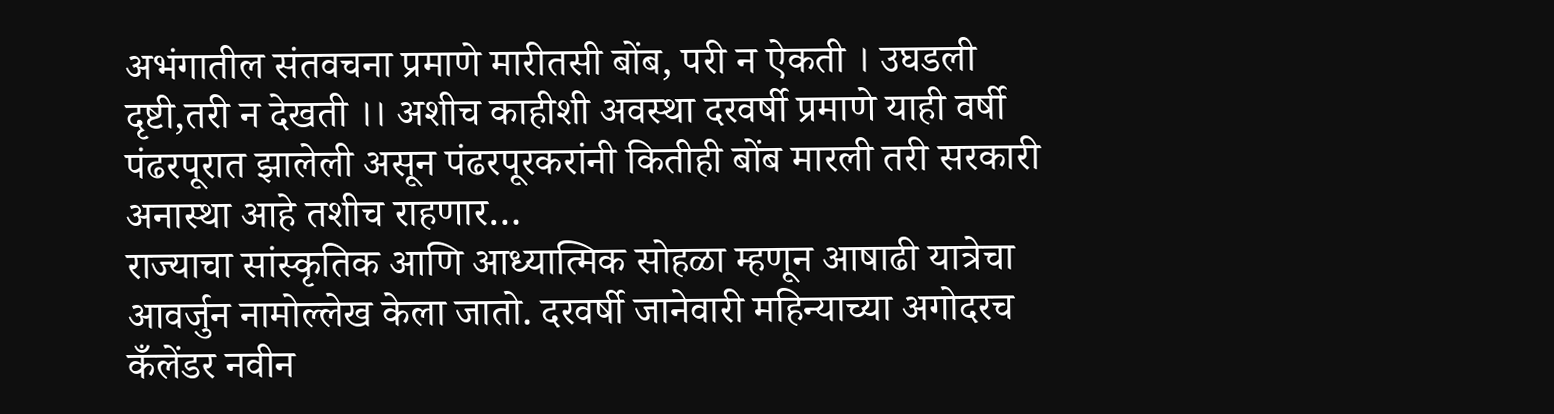अभंगातील संतवचना प्रमाणे मारीतसी बोंब, परी न ऐकती । उघडली दृष्टी,तरी न देखती ।। अशीच काहीशी अवस्था दरवर्षी प्रमाणे याही वर्षी पंढरपूरात झालेली असून पंढरपूरकरांनी कितीही बोंब मारली तरी सरकारी अनास्था आहे तशीच राहणार…
राज्याचा सांस्कृतिक आणि आध्यात्मिक सोहळा म्हणून आषाढी यात्रेचा आवर्जुन नामोल्लेख केला जातो. दरवर्षी जानेवारी महिन्याच्या अगोदरच कँलेंडर नवीन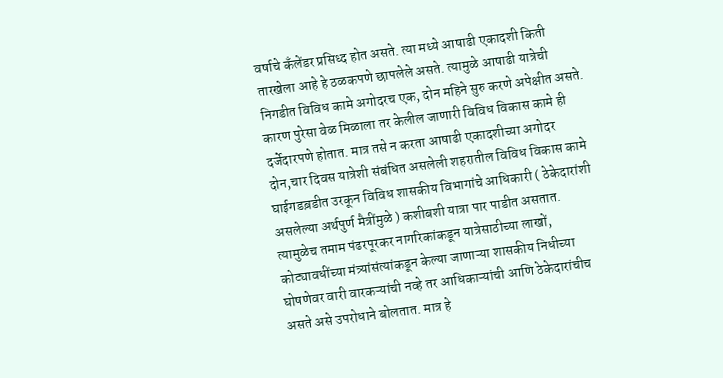वर्षाचे कँलेंडर प्रसिध्द होत असते. त्या मध्ये आषाढी एकादशी किती तारखेला आहे हे ठळकपणे छापलेले असते. त्यामुळे आषाढी यात्रेची निगडीत विविध कामे अगोदरच एक, दोन महिने सुरु करणे अपेक्षीत असते. कारण पुरेसा वेळ मिळाला तर केलील जाणारी विविध विकास कामे ही दर्जेदारपणे होतात. मात्र तसे न करता आषाढी एकादशीच्या अगोदर दोन,चार दिवस यात्रेशी संबंधित असलेली शहरातील विविध विकास कामे घाईगडब़डीत उरकून विविध शासकीय विभागांचे आधिकारी ( ठेकेदारांशी असलेल्या अर्थपुर्ण मैत्रींमुळे ) कशीबशी यात्रा पार पाडीत असतात.
त्यामुळेच तमाम पंढरपूरकर नागरिकांकडून यात्रेसाठीच्या लाखों, कोट्यावधींच्या मंत्र्यांसंत्यांकडून केल्या जाणाऱ्या शासकीय निधीच्या घोषणेवर वारी वारकऱ्यांची नव्हे तर आधिकाऱ्यांची आणि ठेकेदारांचीच असते असे उपरोधाने बोलतात. मात्र हे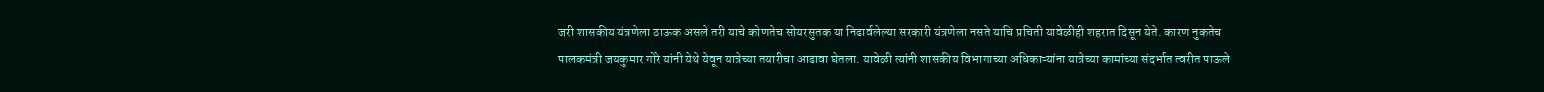जरी शासकीय यंत्रणेला ठाऊक असले तरी याचे कोणतेच सोयरसुतक या निढार्वलेल्या सरकारी यंत्रणेला नसते याचि प्रचिती यावेळीही शहरात दिसून येते. कारण नुकतेच पालकमंत्री जयकुमार गोरे यांनी येथे येवून यात्रेच्या तयारीचा आढावा घेतला. यावेळी त्यांनी शासकीय विभागाच्या अधिकाऱ्यांना यात्रेच्या कामांच्या संदर्भात त्वरीत पाऊले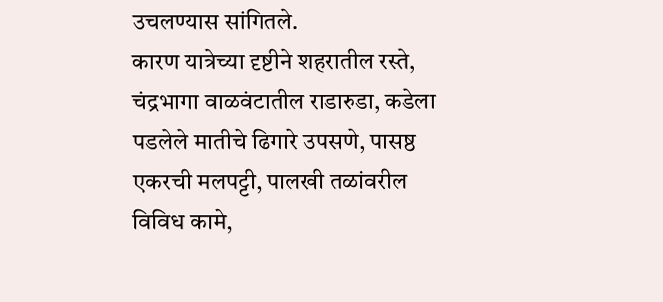उचलण्यास सांगितले.
कारण यात्रेच्या दृष्टीने शहरातील रस्ते, चंद्रभागा वाळवंटातील राडारुडा, कडेला पडलेले मातीचे ढिगारे उपसणे, पासष्ठ एकरची मलपट्टी, पालखी तळांवरील विविध कामे,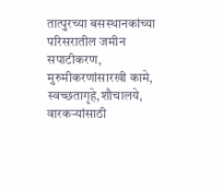तात्पुरच्या बसस्थानकांच्या परिसरातील जमीन सपाटीकरण, मुरुमीकरणांसारखी कामे, स्वच्छतागृहे,शौचालये, वारकऱ्यांसाठी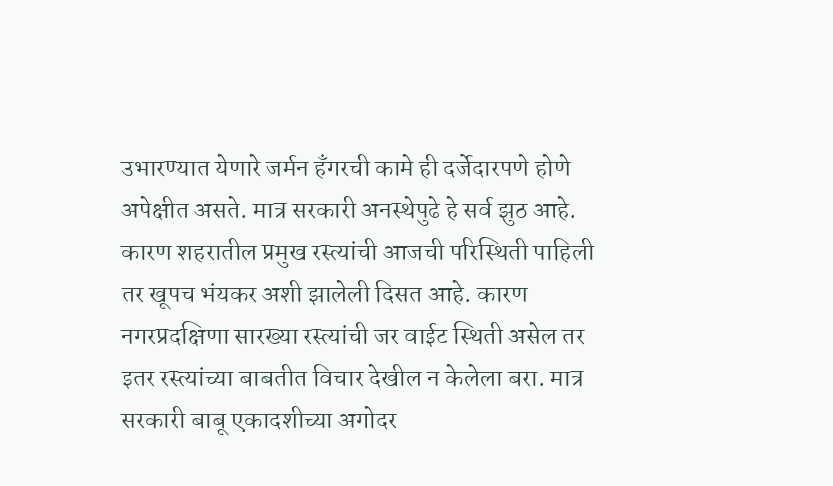उभारण्यात येणारे जर्मन हँगरची कामे ही दर्जेदारपणे होणे अपेक्षीत असते. मात्र सरकारी अनस्थेपुढे हे सर्व झुठ आहे.
कारण शहरातील प्रमुख रस्त्यांची आजची परिस्थिती पाहिली तर खूपच भंयकर अशी झालेली दिसत आहे. कारण नगरप्रदक्षिणा सारख्या रस्त्यांची जर वाईट स्थिती असेल तर इतर रस्त्यांच्या बाबतीत विचार देखील न केलेला बरा. मात्र सरकारी बाबू एकादशीच्या अगोदर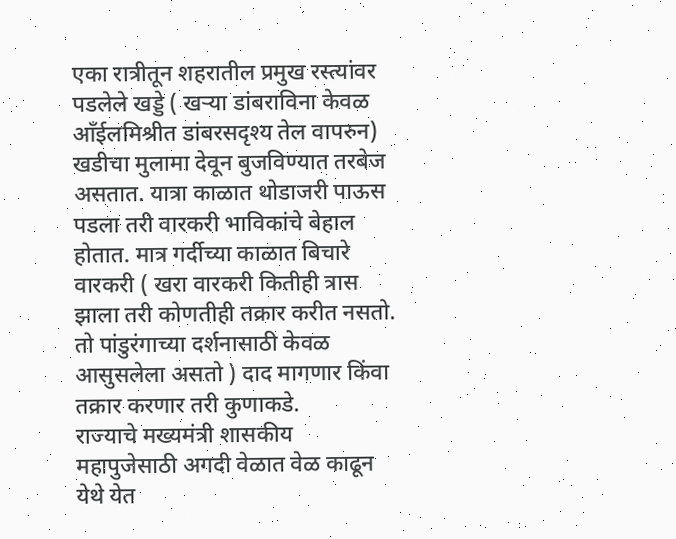एका रात्रीतून शहरातील प्रमुख रस्त्यांवर पडलेले खड्डे ( खऱ्या डांबराविना केवळ आँईलमिश्रीत डांबरसदृश्य तेल वापरुन) खडीचा मुलामा देवून बुजविण्यात तरबेज असतात. यात्रा काळात थोडाजरी पाऊस पडला तरी वारकरी भाविकांचे बेहाल होतात. मात्र गर्दीच्या काळात बिचारे वारकरी ( खरा वारकरी कितीही त्रास झाला तरी कोणतीही तक्रार करीत नसतो. तो पांडुरंगाच्या दर्शनासाठी केवळ आसुसलेला असतो ) दाद मागणार किंवा तक्रार करणार तरी कुणाकडे.
राज्याचे मख्यमंत्री शासकीय महापुजेसाठी अगदी वेळात वेळ काढून येथे येत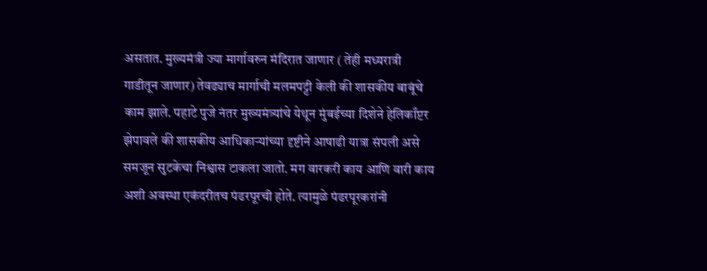असतात. मुख्यमंत्री ज्या मार्गावरुन मंदिरात जाणार ( तेही मध्यरात्री गाडीतून जाणार) तेवढ्याच मार्गाची मलमपट्टी केली की शासकीय बाबूंचे काम झाले. पहाटे पुजे नंतर मुख्यमंत्र्यांचे येथून मुंबईच्या दिशेने हेलिकाँप्टर झेपावले की शासकीय आधिकाऱ्यांच्या दृष्टीने आषाढी यात्रा संपली असे समजून सुटकेचा निश्वास टाकला जातो. मग वारकरी काय आणि वारी काय अशी अवस्था एकंदरीतच पंढरपूरची होते. त्यामुळे पंढरपूरकरांनी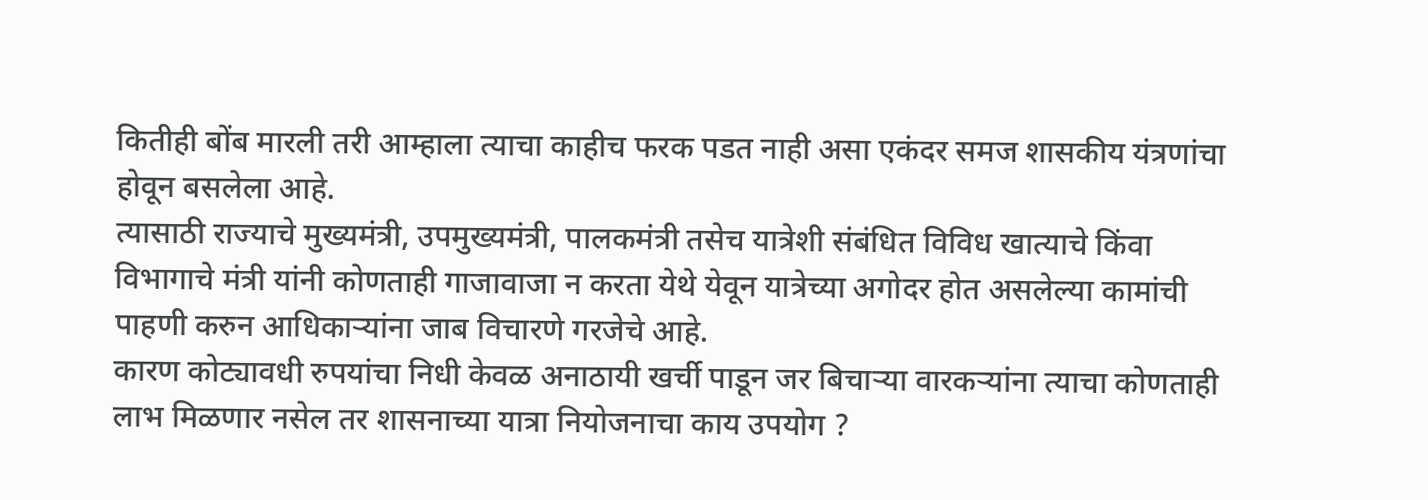कितीही बोंब मारली तरी आम्हाला त्याचा काहीच फरक पडत नाही असा एकंदर समज शासकीय यंत्रणांचा होवून बसलेला आहे.
त्यासाठी राज्याचे मुख्यमंत्री, उपमुख्यमंत्री, पालकमंत्री तसेच यात्रेशी संबंधित विविध खात्याचे किंवा विभागाचे मंत्री यांनी कोणताही गाजावाजा न करता येथे येवून यात्रेच्या अगोदर होत असलेल्या कामांची पाहणी करुन आधिकाऱ्यांना जाब विचारणे गरजेचे आहे.
कारण कोट्यावधी रुपयांचा निधी केवळ अनाठायी खर्ची पाडून जर बिचाऱ्या वारकऱ्यांना त्याचा कोणताही लाभ मिळणार नसेल तर शासनाच्या यात्रा नियोजनाचा काय उपयोग ?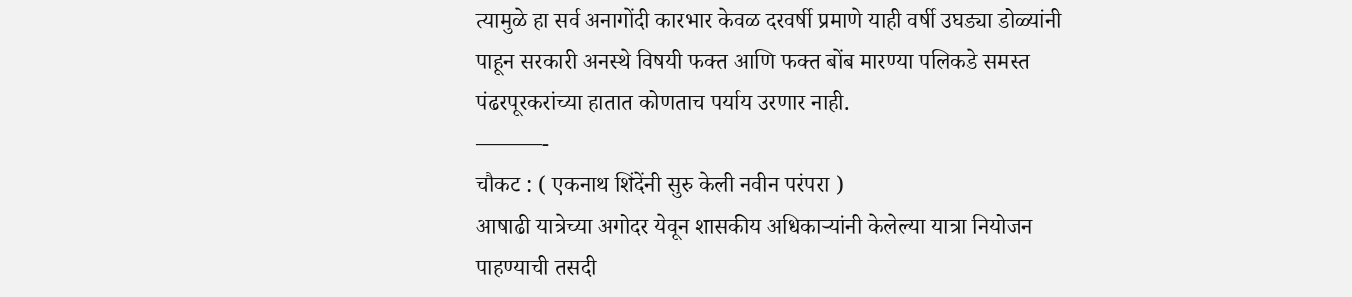त्यामुळे हा सर्व अनागोंदी कारभार केवळ दरवर्षी प्रमाणे याही वर्षी उघड्या डोळ्यांनी पाहून सरकारी अनस्थे विषयी फक्त आणि फक्त बोंब मारण्या पलिकडे समस्त पंढरपूरकरांच्या हातात कोणताच पर्याय उरणार नाही.
———-
चौकट : ( एकनाथ शिंदेंनी सुरु केली नवीन परंपरा )
आषाढी यात्रेच्या अगोदर येवून शासकीय अधिकाऱ्यांनी केलेल्या यात्रा नियोजन पाहण्याची तसदी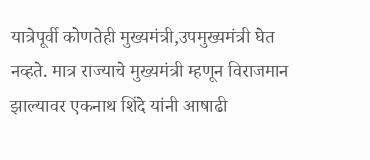यात्रेपूर्वी कोणतेही मुख्यमंत्री,उपमुख्यमंत्री घेत नव्हते. मात्र राज्याचे मुख्यमंत्री म्हणून विराजमान झाल्यावर एकनाथ शिंदे यांनी आषाढी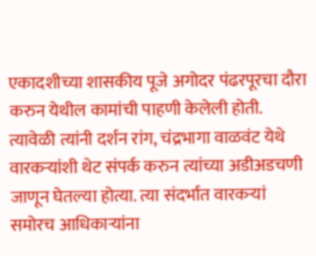एकादशीच्या शासकीय पूजे अगोदर पंढरपूरचा दौरा करुन येथील कामांची पाहणी केलेली होती. त्यावेळी त्यांनी दर्शन रांग, चंद्रभागा वाळवंट येथे वारकऱ्यांशी थेट संपर्क करुन त्यांच्या अडीअडचणी जाणून घेतल्या होत्या. त्या संदर्भात वारकऱ्यां समोरच आधिकाऱ्यांना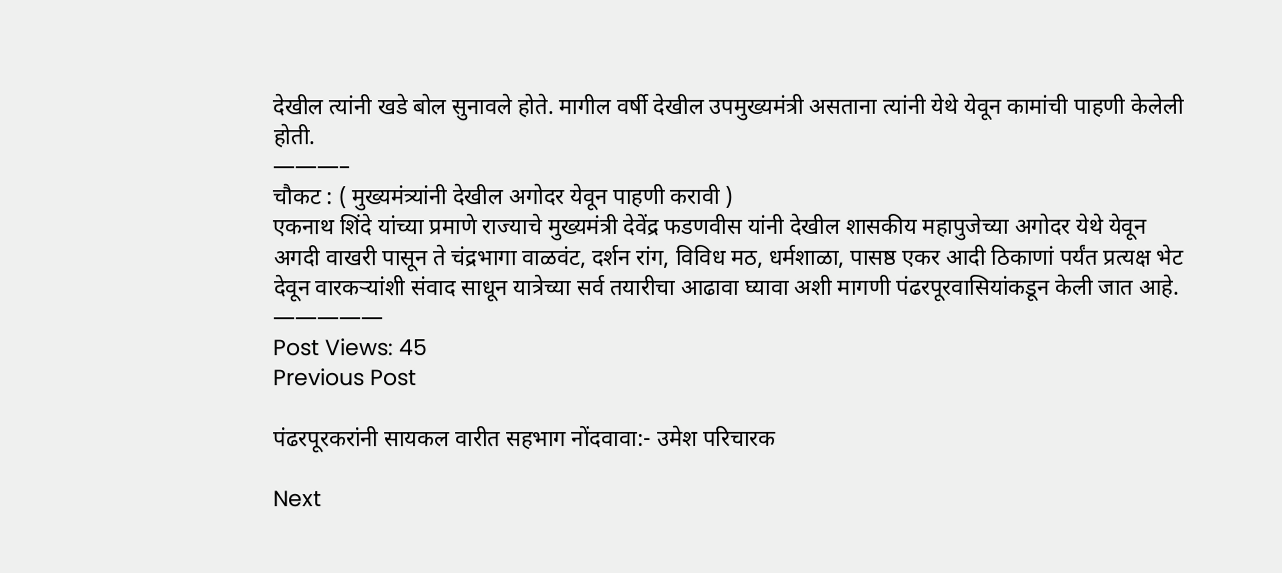देखील त्यांनी खडे बोल सुनावले होते. मागील वर्षी देखील उपमुख्यमंत्री असताना त्यांनी येथे येवून कामांची पाहणी केलेली होती.
———–
चौकट : ( मुख्यमंत्र्यांनी देखील अगोदर येवून पाहणी करावी )
एकनाथ शिंदे यांच्या प्रमाणे राज्याचे मुख्यमंत्री देवेंद्र फडणवीस यांनी देखील शासकीय महापुजेच्या अगोदर येथे येवून अगदी वाखरी पासून ते चंद्रभागा वाळवंट, दर्शन रांग, विविध मठ, धर्मशाळा, पासष्ठ एकर आदी ठिकाणां पर्यंत प्रत्यक्ष भेट देवून वारकऱ्यांशी संवाद साधून यात्रेच्या सर्व तयारीचा आढावा घ्यावा अशी मागणी पंढरपूरवासियांकडून केली जात आहे.
—————
Post Views: 45
Previous Post

पंढरपूरकरांनी सायकल वारीत सहभाग नोंदवावा:- उमेश परिचारक

Next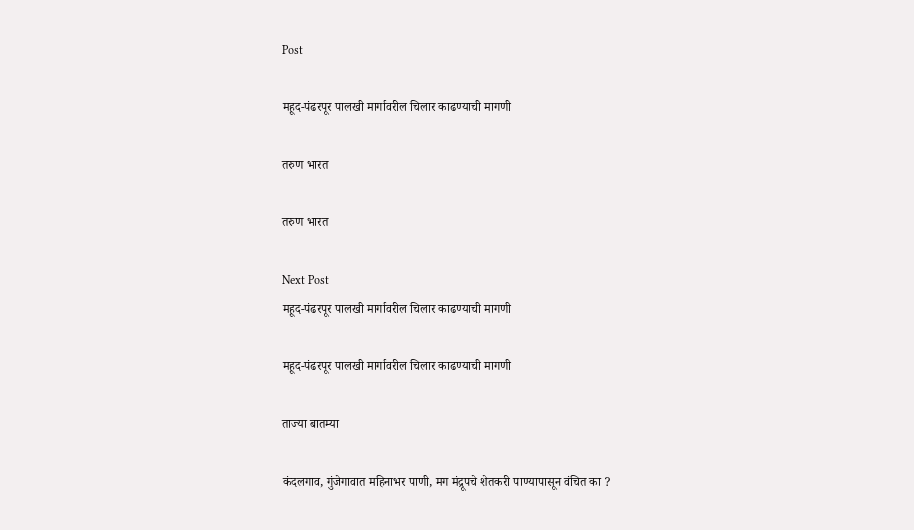Post

महूद-पंढरपूर पालखी मार्गावरील चिलार काढण्याची मागणी

तरुण भारत

तरुण भारत

Next Post
महूद-पंढरपूर पालखी मार्गावरील चिलार काढण्याची मागणी

महूद-पंढरपूर पालखी मार्गावरील चिलार काढण्याची मागणी

ताज्या बातम्या

कंदलगाव, गुंजेगावात महिनाभर पाणी, मग मंद्रूपचे शेतकरी पाण्यापासून वंचित का ?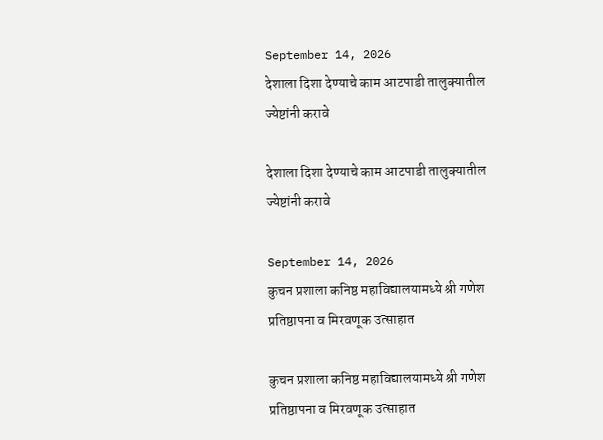September 14, 2026
देशाला दिशा देण्याचे काम आटपाडी तालुक्यातील ज्येष्टांनी करावे

देशाला दिशा देण्याचे काम आटपाडी तालुक्यातील ज्येष्टांनी करावे

September 14, 2026
कुचन प्रशाला कनिष्ठ महाविद्यालयामध्ये श्री गणेश प्रतिष्ठापना व मिरवणूक उत्साहात

कुचन प्रशाला कनिष्ठ महाविद्यालयामध्ये श्री गणेश प्रतिष्ठापना व मिरवणूक उत्साहात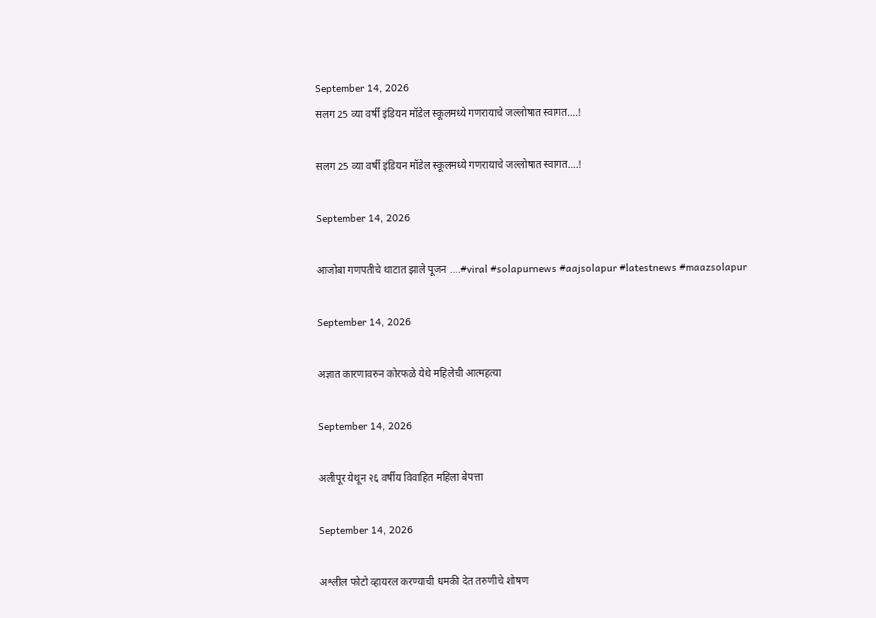September 14, 2026
सलग 25 व्या वर्षी इंडियन मॉडेल स्कूलमध्ये गणरायाचे जल्लोषात स्वागत….!

सलग 25 व्या वर्षी इंडियन मॉडेल स्कूलमध्ये गणरायाचे जल्लोषात स्वागत….!

September 14, 2026

आजोबा गणपतीचे थाटात झाले पूजन ….#viral #solapurnews #aajsolapur #latestnews #maazsolapur

September 14, 2026

अज्ञात कारणावरुन कोरफळे येथे महिलेची आत्महत्या

September 14, 2026

अलीपूर येथून २६ वर्षीय विवाहित महिला बेपत्ता

September 14, 2026

अश्लील फोटो व्हायरल करण्याची धमकी देत तरुणीचे शोषण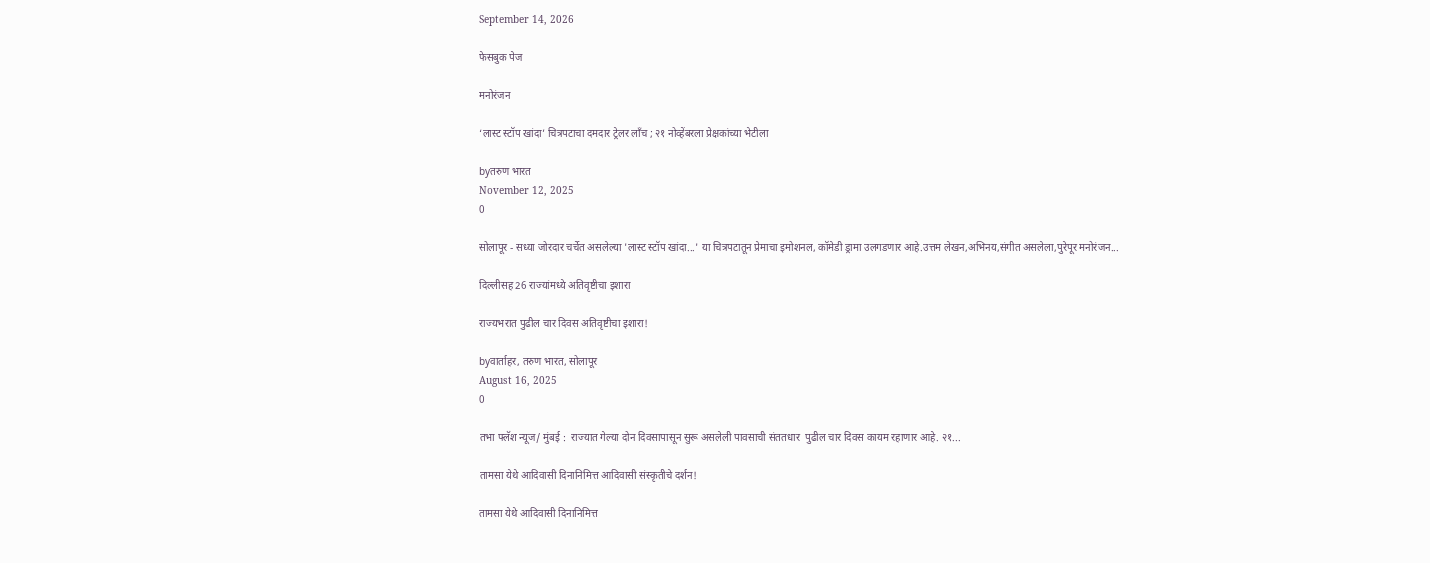September 14, 2026

फेसबुक पेज

मनोरंजन

‘लास्ट स्टॉप खांदा’ चित्रपटाचा दमदार ट्रेलर लाँच ; २१ नोव्हेंबरला प्रेक्षकांच्या भेटीला

byतरुण भारत
November 12, 2025
0

सोलापूर - सध्या जोरदार चर्चेत असलेल्या 'लास्ट स्टॉप खांदा...' या चित्रपटातून प्रेमाचा इमोशनल, कॉमेडी ड्रामा उलगडणार आहे.उत्तम लेखन,अभिनय,संगीत असलेला,पुरेपूर मनोरंजन...

दिल्लीसह 26 राज्यांमध्ये अतिवृष्टीचा इशारा

राज्यभरात पुढील चार दिवस अतिवृष्टीचा इशारा!

byवार्ताहर, तरुण भारत, सोलापूर
August 16, 2025
0

तभा फ्लॅश न्यूज/ मुंबई :  राज्यात गेल्या दोन दिवसापासून सुरू असलेली पावसाची संततधार  पुढील चार दिवस कायम रहाणार आहे. २१...

तामसा येथे आदिवासी दिनानिमित्त आदिवासी संस्कृतीचे दर्शन!

तामसा येथे आदिवासी दिनानिमित्त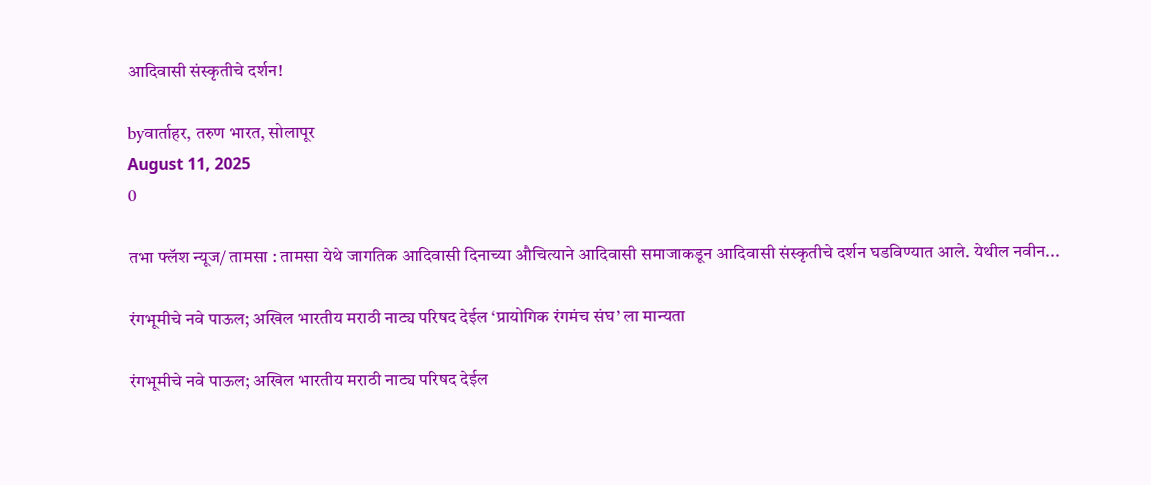आदिवासी संस्कृतीचे दर्शन!

byवार्ताहर, तरुण भारत, सोलापूर
August 11, 2025
0

तभा फ्लॅश न्यूज/ तामसा : तामसा येथे जागतिक आदिवासी दिनाच्या औचित्याने आदिवासी समाजाकडून आदिवासी संस्कृतीचे दर्शन घडविण्यात आले. येथील नवीन...

रंगभूमीचे नवे पाऊल; अखिल भारतीय मराठी नाट्य परिषद देईल ‘प्रायोगिक रंगमंच संघ’ ला मान्यता

रंगभूमीचे नवे पाऊल; अखिल भारतीय मराठी नाट्य परिषद देईल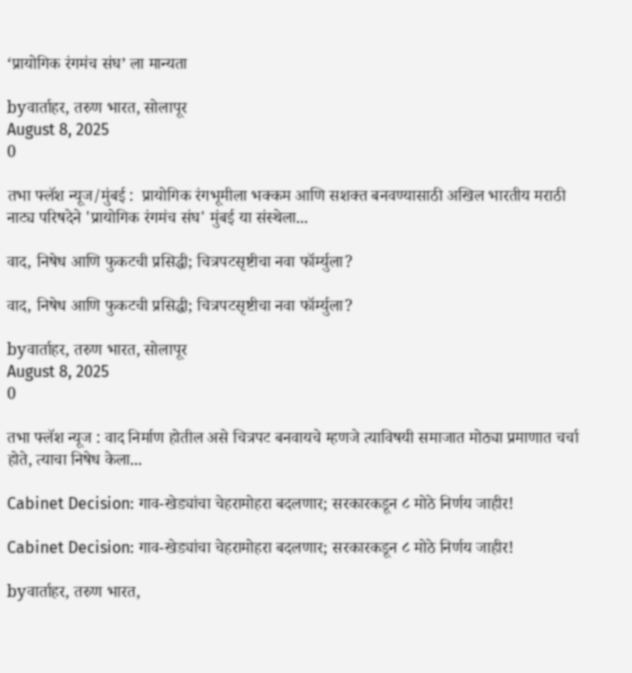‘प्रायोगिक रंगमंच संघ’ ला मान्यता

byवार्ताहर, तरुण भारत, सोलापूर
August 8, 2025
0

तभा फ्लॅश न्यूज/मुंबई :  प्रायोगिक रंगभूमीला भक्कम आणि सशक्त बनवण्यासाठी अखिल भारतीय मराठी नाट्य परिषदेने 'प्रायोगिक रंगमंच संघ' मुंबई या संस्थेला...

वाद, निषेध आणि फुकटची प्रसिद्धी; चित्रपटसृष्टीचा नवा फॉर्म्युला?

वाद, निषेध आणि फुकटची प्रसिद्धी; चित्रपटसृष्टीचा नवा फॉर्म्युला?

byवार्ताहर, तरुण भारत, सोलापूर
August 8, 2025
0

तभा फ्लॅश न्यूज : वाद निर्माण होतील असे चित्रपट बनवायचे म्हणजे त्याविषयी समाजात मोठ्या प्रमाणात चर्चा होते, त्याचा निषेध केला...

Cabinet Decision: गाव-खेड्यांचा चेहरामोहरा बदलणार; सरकारकडून ८ मोठे निर्णय जाहीर!

Cabinet Decision: गाव-खेड्यांचा चेहरामोहरा बदलणार; सरकारकडून ८ मोठे निर्णय जाहीर!

byवार्ताहर, तरुण भारत,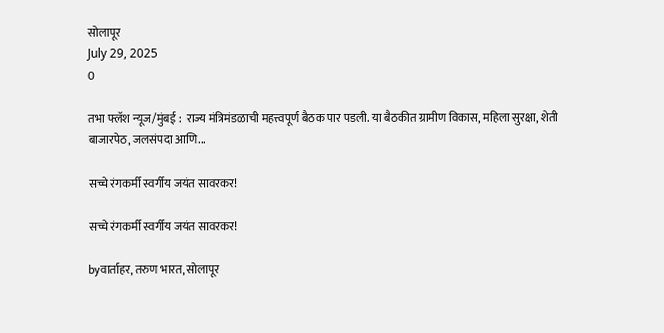सोलापूर
July 29, 2025
0

तभा फ्लॅश न्यूज/मुंबई :  राज्य मंत्रिमंडळाची महत्त्वपूर्ण बैठक पार पडली. या बैठकीत ग्रामीण विकास, महिला सुरक्षा, शेती बाजारपेठ, जलसंपदा आणि...

सच्चे रंगकर्मी स्वर्गीय जयंत सावरकर!

सच्चे रंगकर्मी स्वर्गीय जयंत सावरकर!

byवार्ताहर, तरुण भारत, सोलापूर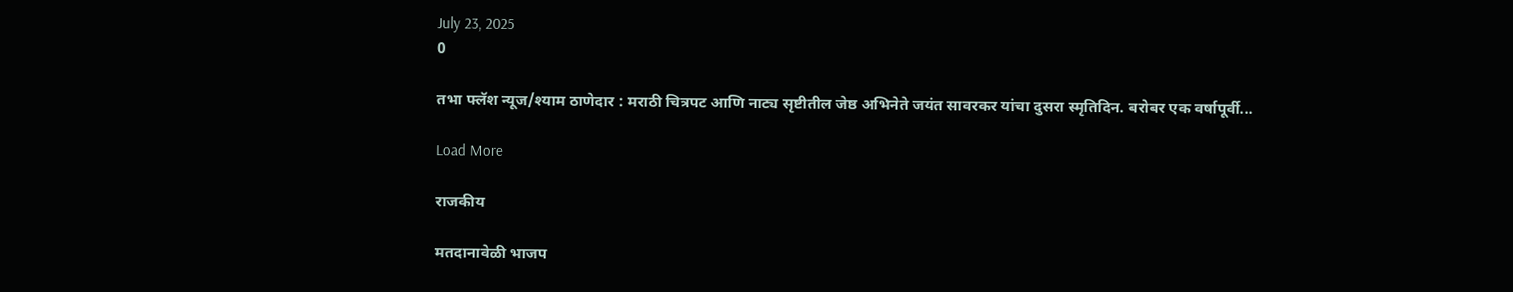July 23, 2025
0

तभा फ्लॅश न्यूज/श्याम ठाणेदार : मराठी चित्रपट आणि नाट्य सृष्टीतील जेष्ठ अभिनेते जयंत सावरकर यांचा दुसरा स्मृतिदिन. बरोबर एक वर्षापूर्वी...

Load More

राजकीय

मतदानावेळी भाजप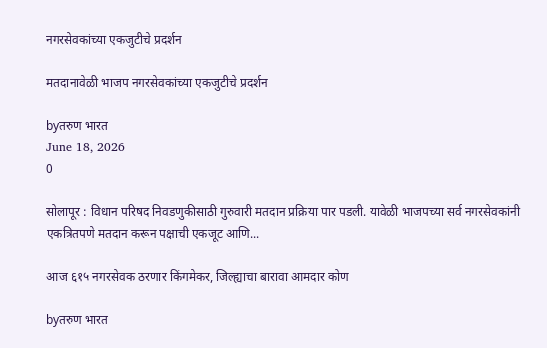नगरसेवकांच्या एकजुटीचे प्रदर्शन

मतदानावेळी भाजप नगरसेवकांच्या एकजुटीचे प्रदर्शन

byतरुण भारत
June 18, 2026
0

सोलापूर : विधान परिषद निवडणुकीसाठी गुरुवारी मतदान प्रक्रिया पार पडली. यावेळी भाजपच्या सर्व नगरसेवकांनी एकत्रितपणे मतदान करून पक्षाची एकजूट आणि...

आज ६१५ नगरसेवक ठरणार किंगमेकर, जिल्ह्याचा बारावा आमदार कोण

byतरुण भारत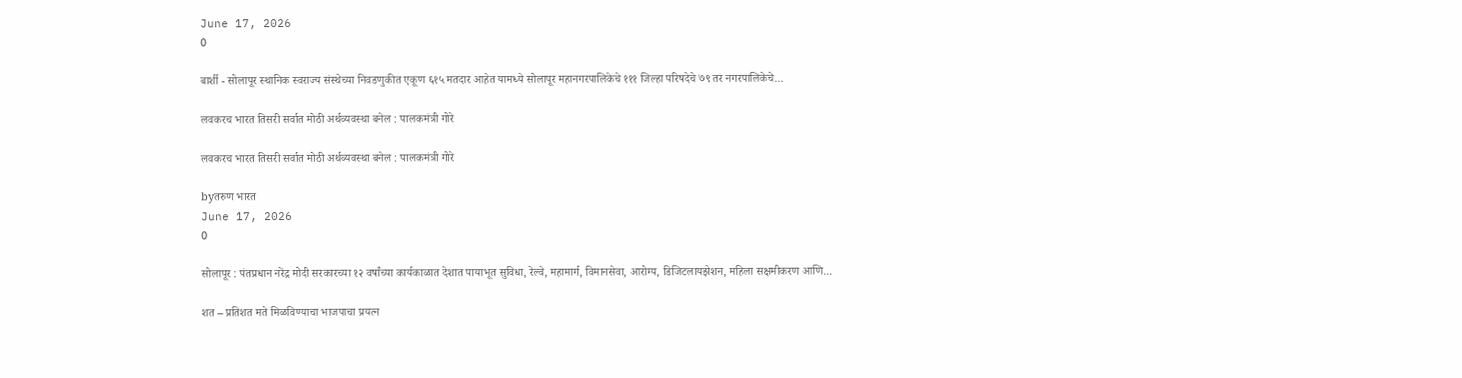June 17, 2026
0

बार्शी - सोलापूर स्थानिक स्वराज्य संस्थेच्या निवडणुकीत एकूण ६१५ मतदार आहेत यामध्ये सोलापूर महानगरपालिकेचे १११ जिल्हा परिषदेचे ७९ तर नगरपालिकेचे...

लवकरच भारत तिसरी सर्वात मोठी अर्थव्यवस्था बनेल : पालकमंत्री गोरे

लवकरच भारत तिसरी सर्वात मोठी अर्थव्यवस्था बनेल : पालकमंत्री गोरे

byतरुण भारत
June 17, 2026
0

सोलापूर : पंतप्रधान नरेंद्र मोदी सरकारच्या १२ वर्षांच्या कार्यकाळात देशात पायाभूत सुविधा, रेल्वे, महामार्ग, विमानसेवा, आरोग्य, डिजिटलायझेशन, महिला सक्षमीकरण आणि...

शत – प्रतिशत मते मिळविण्याचा भाजपाचा प्रयत्न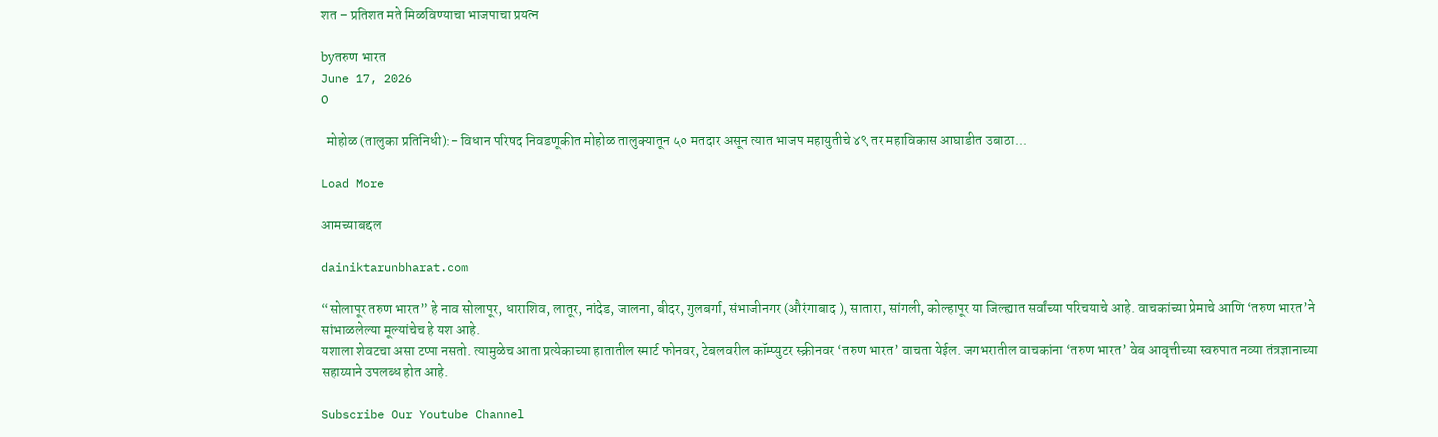शत – प्रतिशत मते मिळविण्याचा भाजपाचा प्रयत्न

byतरुण भारत
June 17, 2026
0

  मोहोळ (तालुका प्रतिनिधी):- विधान परिषद निवडणूकीत मोहोळ तालुक्यातून ५० मतदार असून त्यात भाजप महायुतीचे ४९ तर महाविकास आघाडीत उबाठा...

Load More

आमच्याबद्दल

dainiktarunbharat.com

“सोलापूर तरुण भारत” हे नाव सोलापूर, धाराशिव, लातूर, नांदेड, जालना, बीदर, गुलबर्गा, संभाजीनगर (औरंगाबाद ), सातारा, सांगली, कोल्हापूर या जिल्ह्यात सर्वांच्या परिचयाचे आहे. वाचकांच्या प्रेमाचे आणि ‘तरुण भारत’ने सांभाळलेल्या मूल्यांचेच हे यश आहे.
यशाला शेवटचा असा टप्पा नसतो. त्यामुळेच आता प्रत्येकाच्या हातातील स्मार्ट फोनवर, टेबलवरील कॉम्प्युटर स्क्रीनवर ‘तरुण भारत’ वाचता येईल. जगभरातील वाचकांना ‘तरुण भारत’ वेब आवृत्तीच्या स्वरुपात नव्या तंत्रज्ञानाच्या सहाय्याने उपलब्ध होत आहे.

Subscribe Our Youtube Channel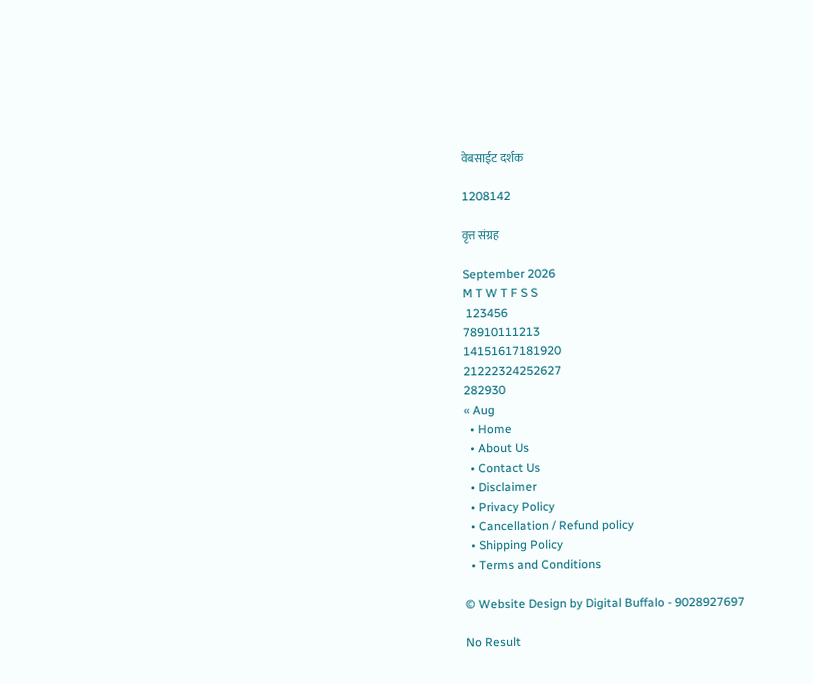वेबसाईट दर्शक

1208142

वृत्त संग्रह

September 2026
M T W T F S S
 123456
78910111213
14151617181920
21222324252627
282930
« Aug
  • Home
  • About Us
  • Contact Us
  • Disclaimer
  • Privacy Policy
  • Cancellation / Refund policy
  • Shipping Policy
  • Terms and Conditions

© Website Design by Digital Buffalo - 9028927697

No Result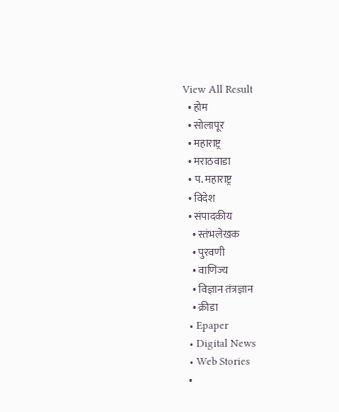View All Result
  • होम
  • सोलापूर
  • महाराष्ट्र
  • मराठवाडा
  • प. महाराष्ट्र
  • विदेश
  • संपादकीय
    • स्तंभलेखक
    • पुरवणी
    • वाणिज्य
    • विज्ञान तंत्रज्ञान
    • क्रीडा
  • Epaper
  • Digital News
  • Web Stories
  •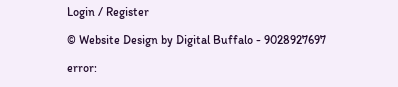Login / Register

© Website Design by Digital Buffalo - 9028927697

error: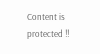Content is protected !!